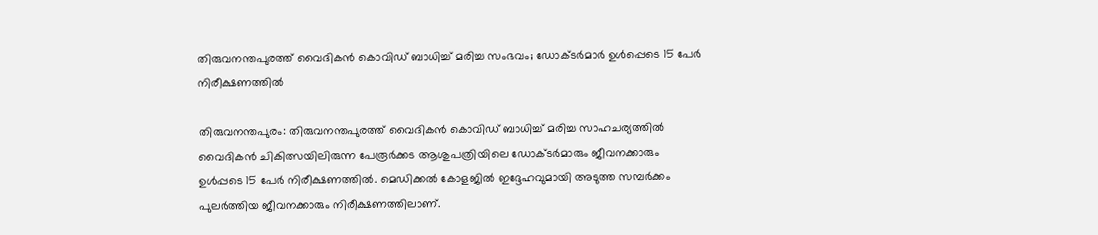തിരുവനന്തപുരത്ത് വൈദികന്‍ കൊവിഡ് ബാധിച്ച് മരിച്ച സംഭവം; ഡോക്ടര്‍മാര്‍ ഉള്‍പ്പെടെ 15 പേര്‍ നിരീക്ഷണത്തില്‍

തിരുവനന്തപുരം: തിരുവനന്തപുരത്ത് വൈദികന്‍ കൊവിഡ് ബാധിച്ച് മരിച്ച സാഹചര്യത്തില്‍ വൈദികന്‍ ചികിത്സയിലിരുന്ന പേരൂര്‍ക്കട ആശുപത്രിയിലെ ഡോക്ടര്‍മാരും ജീവനക്കാരും ഉള്‍പ്പടെ 15 പേര്‍ നിരീക്ഷണത്തില്‍. മെഡിക്കല്‍ കോളജില്‍ ഇദ്ദേഹവുമായി അടുത്ത സമ്പര്‍ക്കം പുലര്‍ത്തിയ ജീവനക്കാരും നിരീക്ഷണത്തിലാണ്.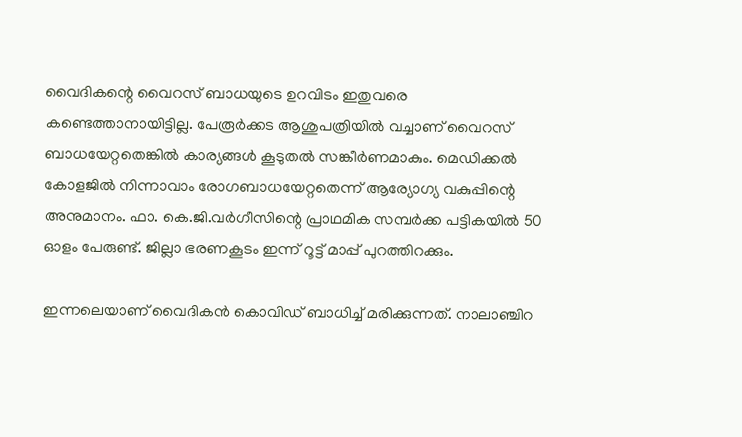വൈദികന്റെ വൈറസ് ബാധയുടെ ഉറവിടം ഇതുവരെ കണ്ടെത്താനായിട്ടില്ല. പേരൂര്‍ക്കട ആശുപത്രിയില്‍ വച്ചാണ് വൈറസ് ബാധയേറ്റതെങ്കില്‍ കാര്യങ്ങള്‍ കൂടുതല്‍ സങ്കീര്‍ണമാകും. മെഡിക്കല്‍ കോളജില്‍ നിന്നാവാം രോഗബാധയേറ്റതെന്ന് ആര്യോഗ്യ വകുപ്പിന്റെ അനുമാനം. ഫാ. കെ.ജി.വര്‍ഗീസിന്റെ പ്രാഥമിക സമ്പര്‍ക്ക പട്ടികയില്‍ 50 ഓളം പേരുണ്ട്. ജില്ലാ ഭരണകൂടം ഇന്ന് റൂട്ട് മാപ്പ് പുറത്തിറക്കും.

ഇന്നലെയാണ് വൈദികന്‍ കൊവിഡ് ബാധിച്ച് മരിക്കുന്നത്. നാലാഞ്ചിറ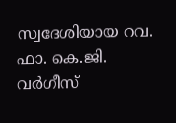സ്വദേശിയായ റവ. ഫാ. കെ.ജി. വര്‍ഗീസ്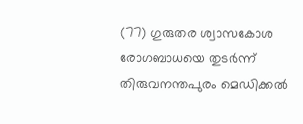(77) ഗുരുതര ശ്വാസകോശ രോഗബാധയെ തുടര്‍ന്ന് തിരുവനന്തപുരം മെഡിക്കല്‍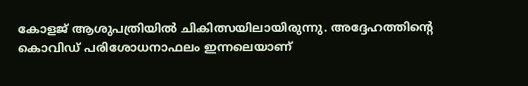കോളജ് ആശുപത്രിയില്‍ ചികിത്സയിലായിരുന്നു. അദ്ദേഹത്തിന്റെ കൊവിഡ് പരിശോധനാഫലം ഇന്നലെയാണ്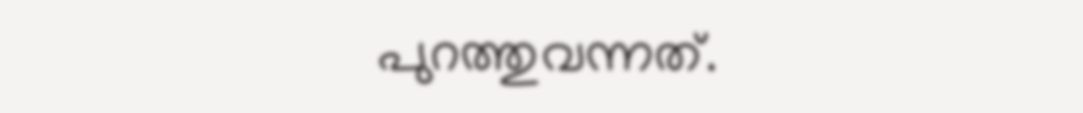പുറത്തുവന്നത്.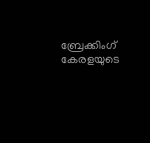ബ്രേക്കിംഗ് കേരളയുടെ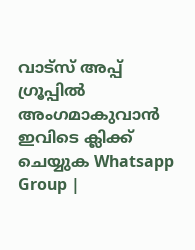വാട്സ് അപ്പ് ഗ്രൂപ്പിൽ അംഗമാകുവാൻ ഇവിടെ ക്ലിക്ക് ചെയ്യുക Whatsapp Group |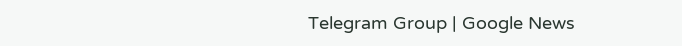Telegram Group | Google News